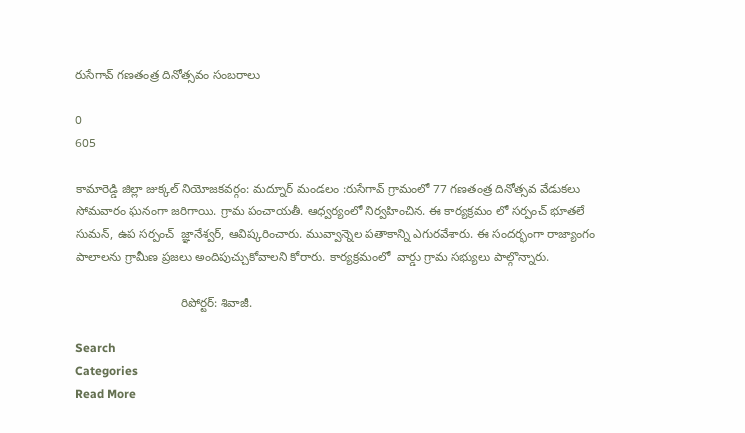రుసేగావ్ గణతంత్ర దినోత్సవం సంబరాలు

0
605

కామారెడ్డి జిల్లా జుక్కల్ నియోజకవర్గం: మద్నూర్ మండలం :రుసేగావ్ గ్రామంలో 77 గణతంత్ర దినోత్సవ వేడుకలు సోమవారం ఘనంగా జరిగాయి. గ్రామ పంచాయతీ. ఆధ్వర్యంలో నిర్వహించిన. ఈ కార్యక్రమం లో సర్పంచ్ భూతలే సుమన్, ఉప సర్పంచ్  జ్ఞానేశ్వర్, ఆవిష్కరించారు. మువ్వాన్నెల పతాకాన్ని ఎగురవేశారు. ఈ సందర్భంగా రాజ్యాంగం పాలాలను గ్రామీణ ప్రజలు అందిపుచ్చుకోవాలని కోరారు. కార్యక్రమంలో  వార్డు గ్రామ సభ్యులు పాల్గొన్నారు.

                               రిపోర్టర్: శివాజీ.

Search
Categories
Read More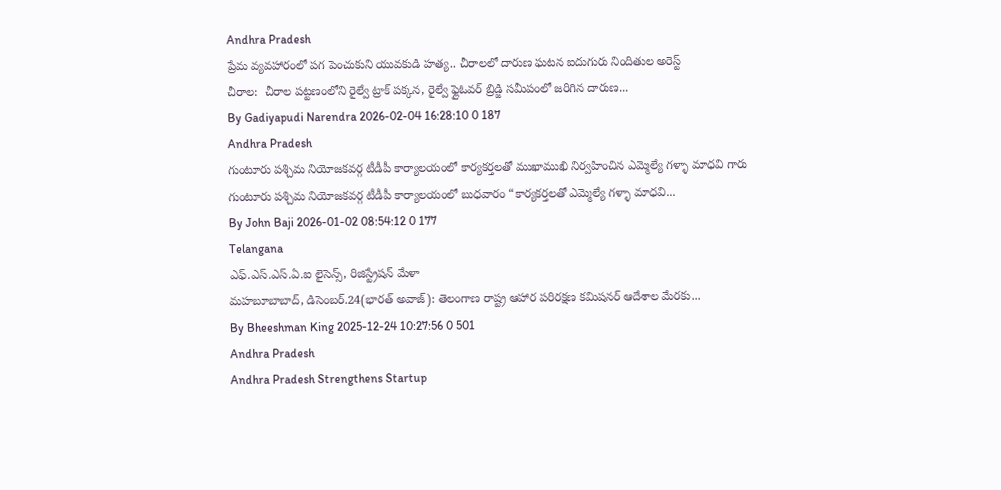Andhra Pradesh
ప్రేమ వ్యవహారంలో పగ పెంచుకుని యువకుడి హత్య.. చీరాలలో దారుణ ఘటన ఐదుగురు నిందితుల అరెస్ట్
చీరాల:  చీరాల పట్టణంలోని రైల్వే ట్రాక్ పక్కన, రైల్వే ఫ్లైఓవర్ బ్రిడ్జి సమీపంలో జరిగిన దారుణ...
By Gadiyapudi Narendra 2026-02-04 16:28:10 0 187
Andhra Pradesh
గుంటూరు పశ్చిమ నియోజకవర్గ టీడీపీ కార్యాలయంలో కార్యకర్తలతో ముఖాముఖి నిర్వహించిన ఎమ్మెల్యే గళ్ళా మాధవి గారు
గుంటూరు పశ్చిమ నియోజకవర్గ టీడీపీ కార్యాలయంలో బుధవారం “కార్యకర్తలతో ఎమ్మెల్యే గళ్ళా మాధవి...
By John Baji 2026-01-02 08:54:12 0 177
Telangana
ఎఫ్.ఎస్.ఎస్.ఏ.ఐ లైసెన్స్, రిజిస్ట్రేషన్ మేళా
మహబూబాబాద్, డిసెంబర్.24(భారత్ అవాజ్): తెలంగాణ రాష్ట్ర ఆహార పరిరక్షణ కమిషనర్ ఆదేశాల మేరకు...
By Bheeshman King 2025-12-24 10:27:56 0 501
Andhra Pradesh
Andhra Pradesh Strengthens Startup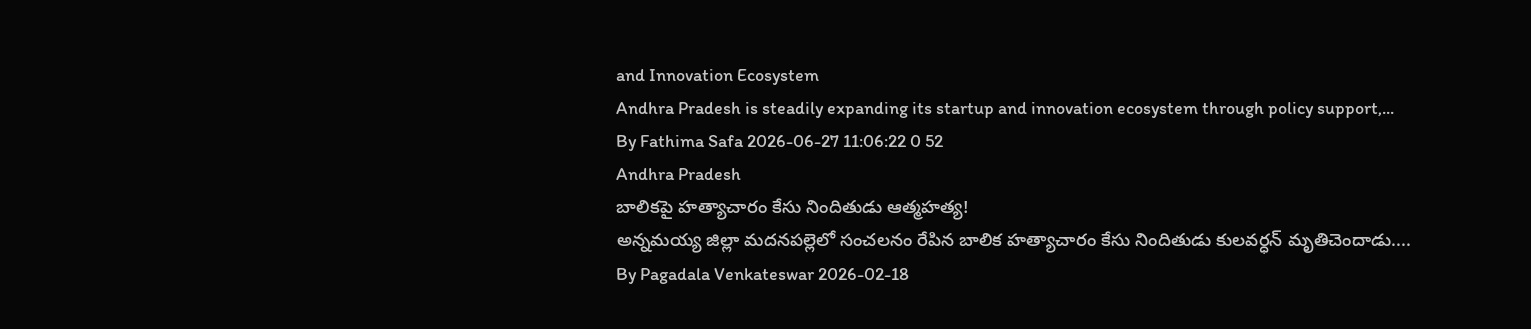and Innovation Ecosystem
Andhra Pradesh is steadily expanding its startup and innovation ecosystem through policy support,...
By Fathima Safa 2026-06-27 11:06:22 0 52
Andhra Pradesh
బాలికపై హత్యాచారం కేసు నిందితుడు ఆత్మహత్య!
అన్నమయ్య జిల్లా మదనపల్లెలో సంచలనం రేపిన బాలిక హత్యాచారం కేసు నిందితుడు కులవర్ధన్ మృతిచెందాడు....
By Pagadala Venkateswar 2026-02-18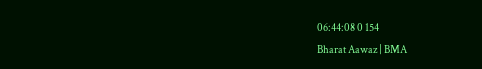06:44:08 0 154
Bharat Aawaz | BMA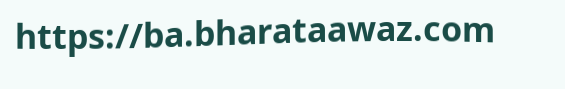https://ba.bharataawaz.com